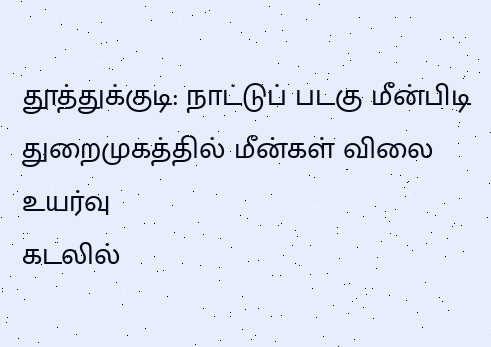தூத்துக்குடி: நாட்டுப் படகு மீன்பிடி துறைமுகத்தில் மீன்கள் விலை உயர்வு
கடலில்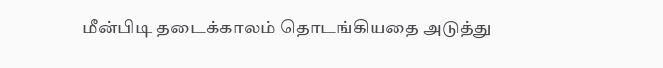மீன்பிடி தடைக்காலம் தொடங்கியதை அடுத்து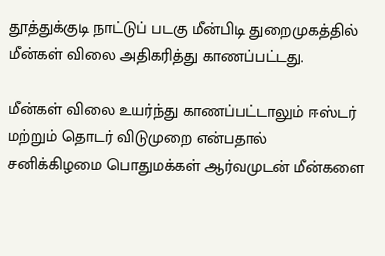தூத்துக்குடி நாட்டுப் படகு மீன்பிடி துறைமுகத்தில் மீன்கள் விலை அதிகரித்து காணப்பட்டது.

மீன்கள் விலை உயர்ந்து காணப்பட்டாலும் ஈஸ்டர் மற்றும் தொடர் விடுமுறை என்பதால் சனிக்கிழமை பொதுமக்கள் ஆர்வமுடன் மீன்களை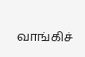வாங்கிச்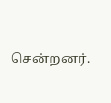சென்றனர்.